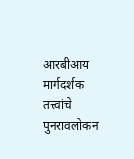आरबीआय मार्गदर्शक तत्त्वांचे पुनरावलोकन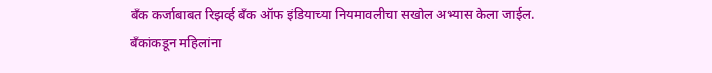बँक कर्जाबाबत रिझर्व्ह बँक ऑफ इंडियाच्या नियमावलीचा सखोल अभ्यास केला जाईल. बँकांकडून महिलांना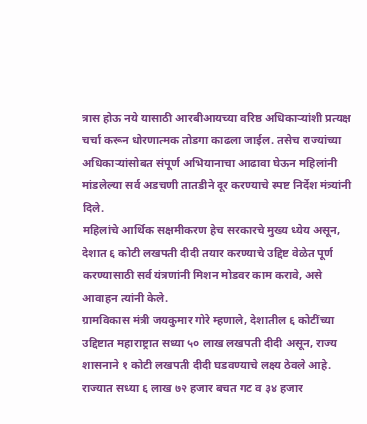त्रास होऊ नये यासाठी आरबीआयच्या वरिष्ठ अधिकाऱ्यांशी प्रत्यक्ष चर्चा करून धोरणात्मक तोडगा काढला जाईल. तसेच राज्यांच्या अधिकाऱ्यांसोबत संपूर्ण अभियानाचा आढावा घेऊन महिलांनी मांडलेल्या सर्व अडचणी तातडीने दूर करण्याचे स्पष्ट निर्देश मंत्र्यांनी दिले.
महिलांचे आर्थिक सक्षमीकरण हेच सरकारचे मुख्य ध्येय असून, देशात ६ कोटी लखपती दीदी तयार करण्याचे उद्दिष्ट वेळेत पूर्ण करण्यासाठी सर्व यंत्रणांनी मिशन मोडवर काम करावे, असे आवाहन त्यांनी केले.
ग्रामविकास मंत्री जयकुमार गोरे म्हणाले, देशातील ६ कोटींच्या उद्दिष्टात महाराष्ट्रात सध्या ५० लाख लखपती दीदी असून, राज्य शासनाने १ कोटी लखपती दीदी घडवण्याचे लक्ष्य ठेवले आहे. राज्यात सध्या ६ लाख ७२ हजार बचत गट व ३४ हजार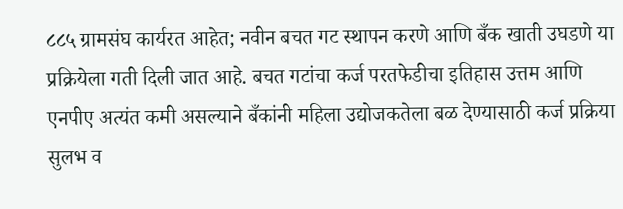८८५ ग्रामसंघ कार्यरत आहेत; नवीन बचत गट स्थापन करणे आणि बँक खाती उघडणे या प्रक्रियेला गती दिली जात आहे. बचत गटांचा कर्ज परतफेडीचा इतिहास उत्तम आणि एनपीए अत्यंत कमी असल्याने बँकांनी महिला उद्योजकतेला बळ देण्यासाठी कर्ज प्रक्रिया सुलभ व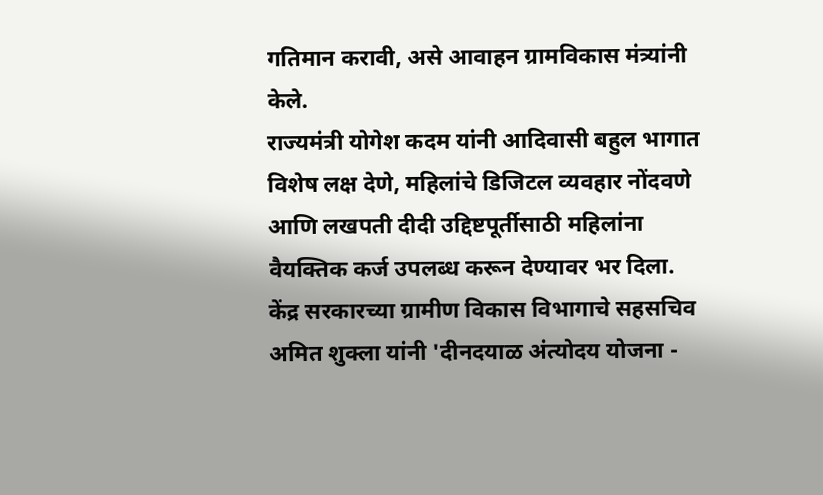गतिमान करावी, असे आवाहन ग्रामविकास मंत्र्यांनी केले.
राज्यमंत्री योगेश कदम यांनी आदिवासी बहुल भागात विशेष लक्ष देणे, महिलांचे डिजिटल व्यवहार नोंदवणे आणि लखपती दीदी उद्दिष्टपूर्तीसाठी महिलांना वैयक्तिक कर्ज उपलब्ध करून देण्यावर भर दिला.
केंद्र सरकारच्या ग्रामीण विकास विभागाचे सहसचिव अमित शुक्ला यांनी 'दीनदयाळ अंत्योदय योजना -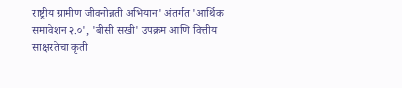राष्ट्रीय ग्रामीण जीवनोन्नती अभियान' अंतर्गत 'आर्थिक समावेशन २.०', 'बीसी सखी' उपक्रम आणि वित्तीय साक्षरतेचा कृती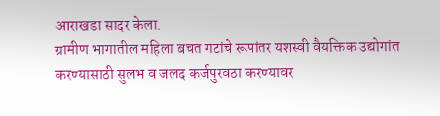आराखडा सादर केला.
ग्रामीण भागातील महिला बचत गटांचे रूपांतर यशस्वी वैयक्तिक उद्योगांत करण्यासाठी सुलभ व जलद कर्जपुरवठा करण्यावर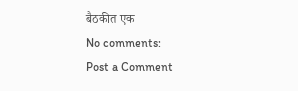बैठकीत एक
No comments:
Post a Comment